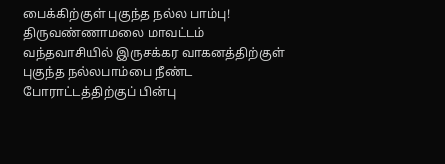பைக்கிற்குள் புகுந்த நல்ல பாம்பு!
திருவண்ணாமலை மாவட்டம் வந்தவாசியில் இருசக்கர வாகனத்திற்குள் புகுந்த நல்லபாம்பை நீண்ட போராட்டத்திற்குப் பின்பு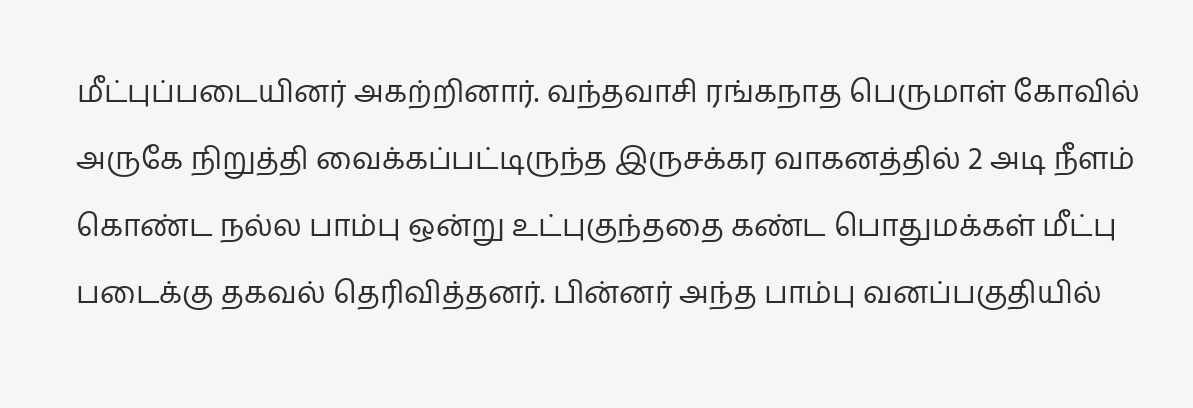மீட்புப்படையினர் அகற்றினார். வந்தவாசி ரங்கநாத பெருமாள் கோவில் அருகே நிறுத்தி வைக்கப்பட்டிருந்த இருசக்கர வாகனத்தில் 2 அடி நீளம் கொண்ட நல்ல பாம்பு ஒன்று உட்புகுந்ததை கண்ட பொதுமக்கள் மீட்பு படைக்கு தகவல் தெரிவித்தனர். பின்னர் அந்த பாம்பு வனப்பகுதியில்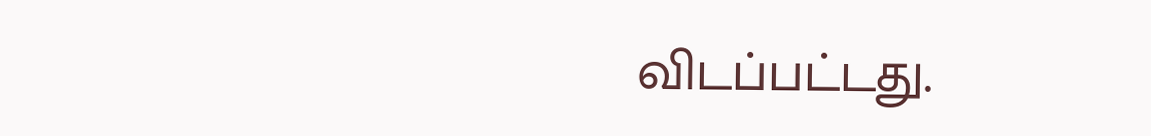விடப்பட்டது.